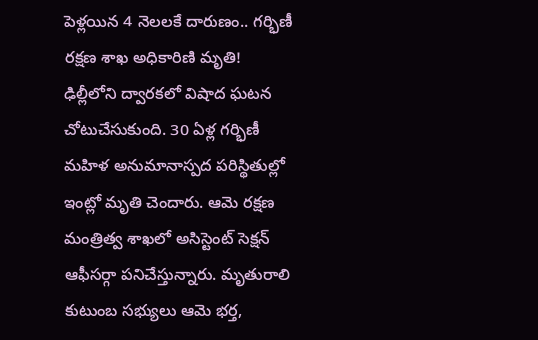పెళ్లయిన 4 నెలలకే దారుణం.. గర్భిణీ రక్షణ శాఖ అధికారిణి మృతి!
ఢిల్లీలోని ద్వారకలో విషాద ఘటన చోటుచేసుకుంది. 30 ఏళ్ల గర్భిణీ మహిళ అనుమానాస్పద పరిస్థితుల్లో ఇంట్లో మృతి చెందారు. ఆమె రక్షణ మంత్రిత్వ శాఖలో అసిస్టెంట్ సెక్షన్ ఆఫీసర్గా పనిచేస్తున్నారు. మృతురాలి కుటుంబ సభ్యులు ఆమె భర్త,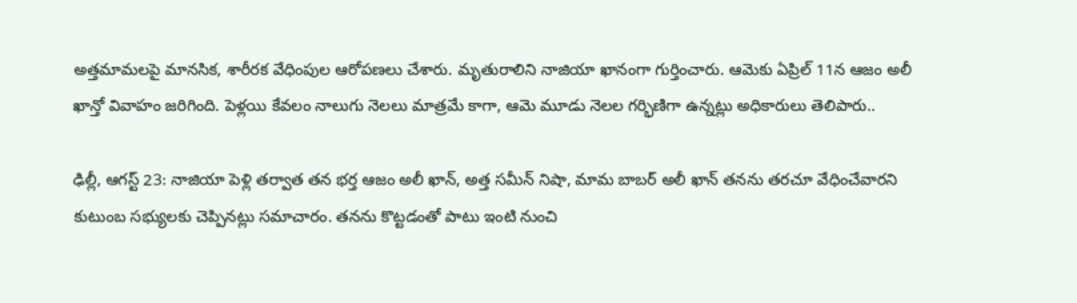అత్తమామలపై మానసిక, శారీరక వేధింపుల ఆరోపణలు చేశారు. మృతురాలిని నాజియా ఖానంగా గుర్తించారు. ఆమెకు ఏప్రిల్ 11న ఆజం అలీ ఖాన్తో వివాహం జరిగింది. పెళ్లయి కేవలం నాలుగు నెలలు మాత్రమే కాగా, ఆమె మూడు నెలల గర్భిణిగా ఉన్నట్లు అధికారులు తెలిపారు..

ఢిల్లీ, ఆగస్ట్ 23: నాజియా పెళ్లి తర్వాత తన భర్త ఆజం అలీ ఖాన్, అత్త సమీన్ నిషా, మామ బాబర్ అలీ ఖాన్ తనను తరచూ వేధించేవారని కుటుంబ సభ్యులకు చెప్పినట్లు సమాచారం. తనను కొట్టడంతో పాటు ఇంటి నుంచి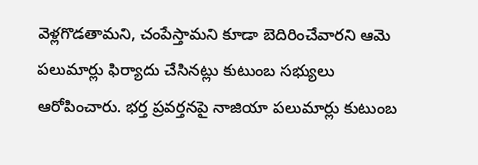వెళ్లగొడతామని, చంపేస్తామని కూడా బెదిరించేవారని ఆమె పలుమార్లు ఫిర్యాదు చేసినట్లు కుటుంబ సభ్యులు ఆరోపించారు. భర్త ప్రవర్తనపై నాజియా పలుమార్లు కుటుంబ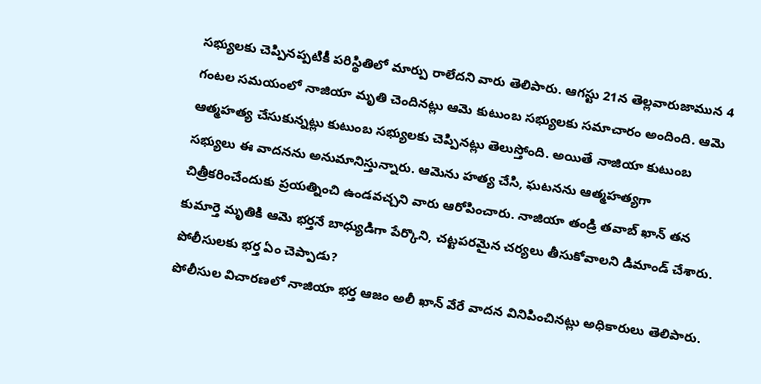సభ్యులకు చెప్పినప్పటికీ పరిస్థితిలో మార్పు రాలేదని వారు తెలిపారు. ఆగస్టు 21న తెల్లవారుజామున 4 గంటల సమయంలో నాజియా మృతి చెందినట్లు ఆమె కుటుంబ సభ్యులకు సమాచారం అందింది. ఆమె ఆత్మహత్య చేసుకున్నట్లు కుటుంబ సభ్యులకు చెప్పినట్లు తెలుస్తోంది. అయితే నాజియా కుటుంబ సభ్యులు ఈ వాదనను అనుమానిస్తున్నారు. ఆమెను హత్య చేసి, ఘటనను ఆత్మహత్యగా చిత్రీకరించేందుకు ప్రయత్నించి ఉండవచ్చని వారు ఆరోపించారు. నాజియా తండ్రి తవాబ్ ఖాన్ తన కుమార్తె మృతికి ఆమె భర్తనే బాధ్యుడిగా పేర్కొని, చట్టపరమైన చర్యలు తీసుకోవాలని డిమాండ్ చేశారు.
పోలీసులకు భర్త ఏం చెప్పాడు?
పోలీసుల విచారణలో నాజియా భర్త ఆజం అలీ ఖాన్ వేరే వాదన వినిపించినట్లు అధికారులు తెలిపారు.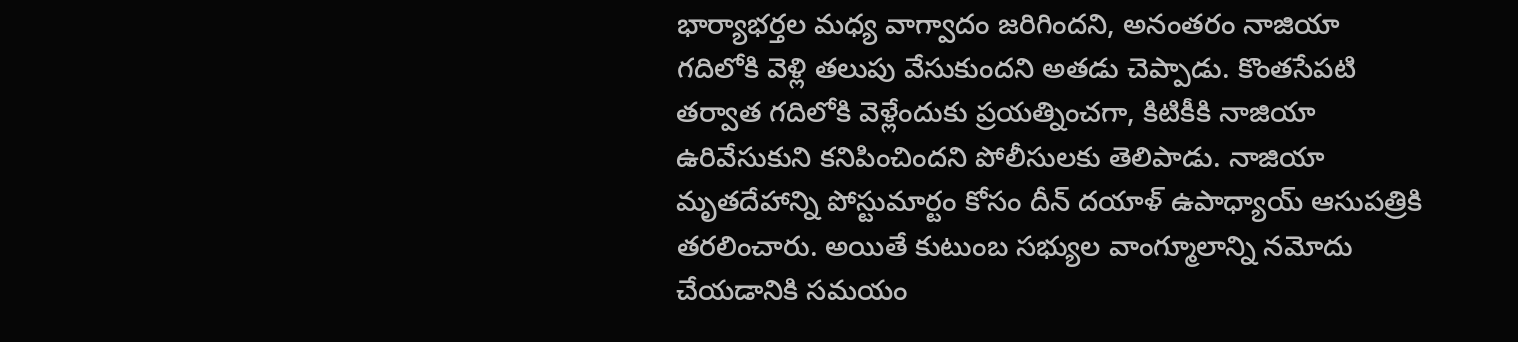భార్యాభర్తల మధ్య వాగ్వాదం జరిగిందని, అనంతరం నాజియా గదిలోకి వెళ్లి తలుపు వేసుకుందని అతడు చెప్పాడు. కొంతసేపటి తర్వాత గదిలోకి వెళ్లేందుకు ప్రయత్నించగా, కిటికీకి నాజియా ఉరివేసుకుని కనిపించిందని పోలీసులకు తెలిపాడు. నాజియా మృతదేహాన్ని పోస్టుమార్టం కోసం దీన్ దయాళ్ ఉపాధ్యాయ్ ఆసుపత్రికి తరలించారు. అయితే కుటుంబ సభ్యుల వాంగ్మూలాన్ని నమోదు చేయడానికి సమయం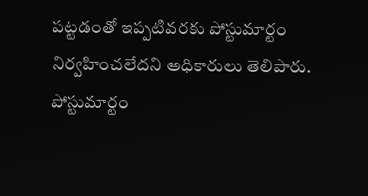పట్టడంతో ఇప్పటివరకు పోస్టుమార్టం నిర్వహించలేదని అధికారులు తెలిపారు.
పోస్టుమార్టం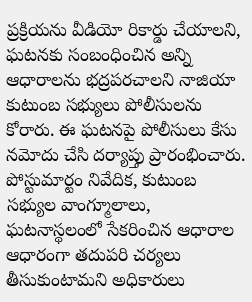ప్రక్రియను వీడియో రికార్డు చేయాలని, ఘటనకు సంబంధించిన అన్ని ఆధారాలను భద్రపరచాలని నాజియా కుటుంబ సభ్యులు పోలీసులను కోరారు. ఈ ఘటనపై పోలీసులు కేసు నమోదు చేసి దర్యాప్తు ప్రారంభించారు. పోస్టుమార్టం నివేదిక, కుటుంబ సభ్యుల వాంగ్మూలాలు, ఘటనాస్థలంలో సేకరించిన ఆధారాల ఆధారంగా తదుపరి చర్యలు తీసుకుంటామని అధికారులు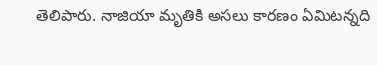తెలిపారు. నాజియా మృతికి అసలు కారణం ఏమిటన్నది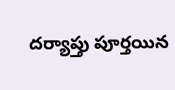దర్యాప్తు పూర్తయిన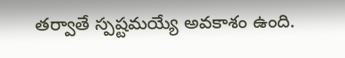తర్వాతే స్పష్టమయ్యే అవకాశం ఉంది.